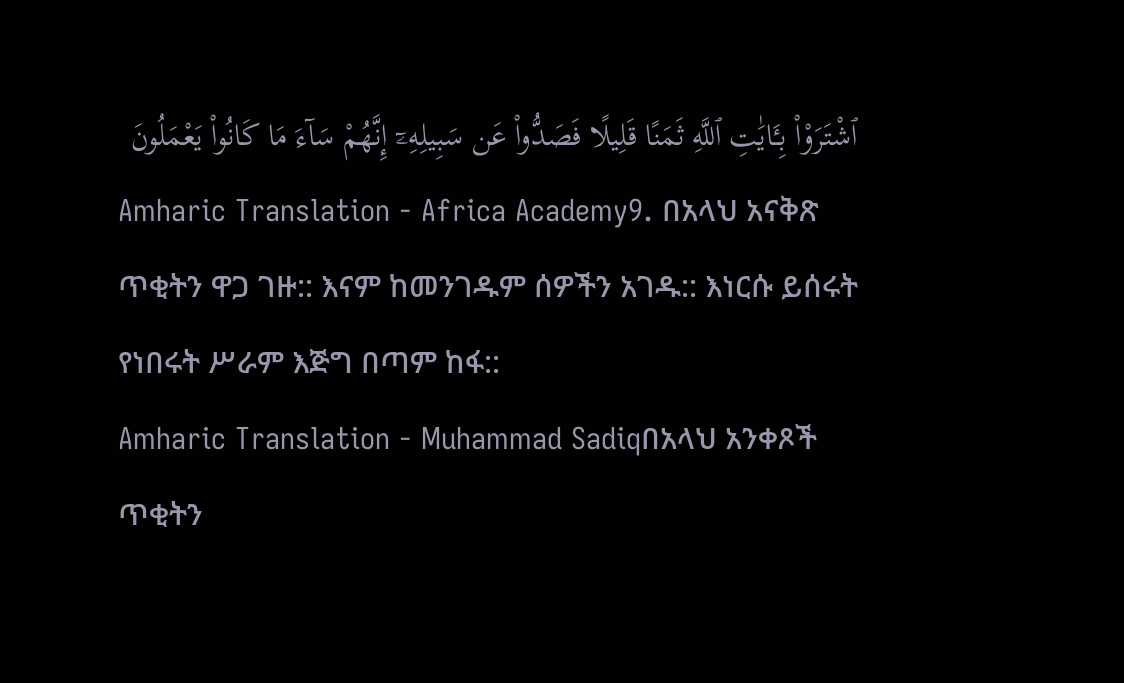ٱشْتَرَوْا۟ بِـَٔايَٰتِ ٱللَّهِ ثَمَنًا قَلِيلًا فَصَدُّوا۟ عَن سَبِيلِهِۦٓ إِنَّهُمْ سَآءَ مَا كَانُوا۟ يَعْمَلُونَ
Amharic Translation - Africa Academy9. በአላህ አናቅጽ ጥቂትን ዋጋ ገዙ:: እናም ከመንገዱም ሰዎችን አገዱ:: እነርሱ ይሰሩት የነበሩት ሥራም እጅግ በጣም ከፋ::
Amharic Translation - Muhammad Sadiqበአላህ አንቀጾች ጥቂትን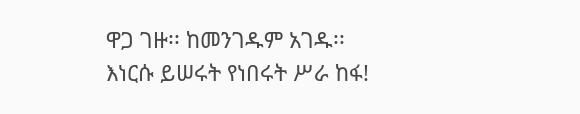ዋጋ ገዙ፡፡ ከመንገዱም አገዱ፡፡ እነርሱ ይሠሩት የነበሩት ሥራ ከፋ!